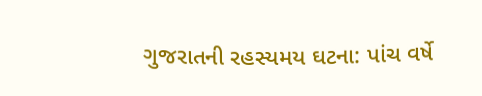ગુજરાતની રહસ્યમય ઘટના: પાંચ વર્ષે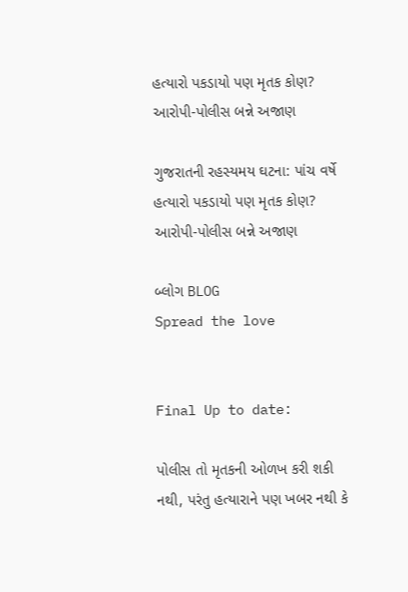હત્યારો પકડાયો પણ મૃતક કોણ? આરોપી-પોલીસ બન્ને અજાણ

ગુજરાતની રહસ્યમય ઘટના: પાંચ વર્ષે હત્યારો પકડાયો પણ મૃતક કોણ? આરોપી-પોલીસ બન્ને અજાણ

બ્લોગ BLOG
Spread the love


Final Up to date:

પોલીસ તો મૃતકની ઓળખ કરી શકી નથી, પરંતુ હત્યારાને પણ ખબર નથી કે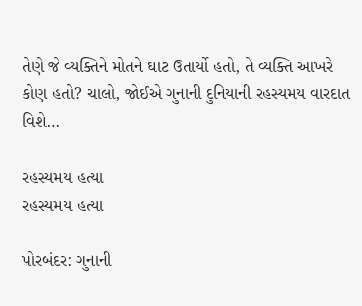તેણે જે વ્યક્તિને મોતને ઘાટ ઉતાર્યો હતો, તે વ્યક્તિ આખરે કોણ હતો? ચાલો, જોઈએ ગુનાની દુનિયાની રહસ્યમય વારદાત વિશે…

રહસ્યમય હત્યા
રહસ્યમય હત્યા

પોરબંદર: ગુનાની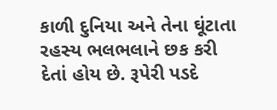કાળી દુનિયા અને તેના ઘૂંટાતા રહસ્ય ભલભલાને છક કરી દેતાં હોય છે. રૂપેરી પડદે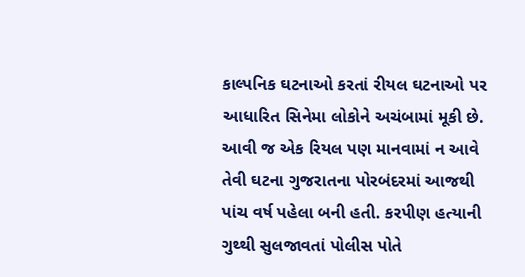કાલ્પનિક ઘટનાઓ કરતાં રીયલ ઘટનાઓ પર આધારિત સિનેમા લોકોને અચંબામાં મૂકી છે. આવી જ એક રિયલ પણ માનવામાં ન આવે તેવી ઘટના ગુજરાતના પોરબંદરમાં આજથી પાંચ વર્ષ પહેલા બની હતી. કરપીણ હત્યાની ગુથ્થી સુલજાવતાં પોલીસ પોતે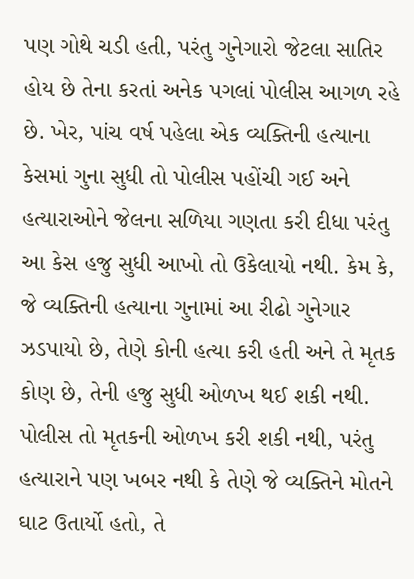પણ ગોથે ચડી હતી, પરંતુ ગુનેગારો જેટલા સાતિર હોય છે તેના કરતાં અનેક પગલાં પોલીસ આગળ રહે છે. ખેર, પાંચ વર્ષ પહેલા એક વ્યક્તિની હત્યાના કેસમાં ગુના સુધી તો પોલીસ પહોંચી ગઈ અને હત્યારાઓને જેલના સળિયા ગણતા કરી દીધા પરંતુ આ કેસ હજુ સુધી આખો તો ઉકેલાયો નથી. કેમ કે, જે વ્યક્તિની હત્યાના ગુનામાં આ રીઢો ગુનેગાર ઝડપાયો છે, તેણે કોની હત્યા કરી હતી અને તે મૃતક કોણ છે, તેની હજુ સુધી ઓળખ થઈ શકી નથી. પોલીસ તો મૃતકની ઓળખ કરી શકી નથી, પરંતુ હત્યારાને પણ ખબર નથી કે તેણે જે વ્યક્તિને મોતને ઘાટ ઉતાર્યો હતો, તે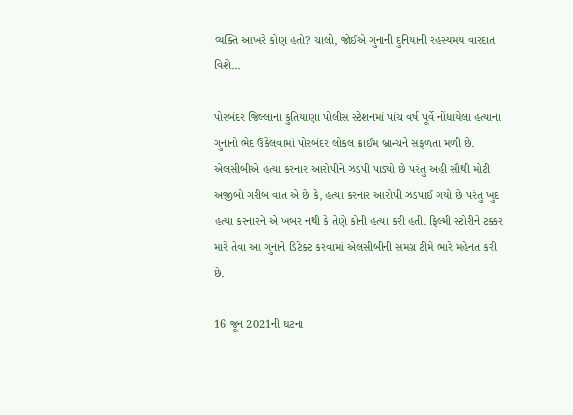વ્યક્તિ આખરે કોણ હતો? ચાલો, જોઈએ ગુનાની દુનિયાની રહસ્યમય વારદાત વિશે…

પોરબંદર જિલ્લાના કુતિયાણા પોલીસ સ્ટેશનમાં પાંચ વર્ષ પૂર્વે નોંધાયેલા હત્યાના ગુનાનો ભેદ ઉકેલવામાં પોરબંદર લોકલ ક્રાઈમ બ્રાન્ચને સફળતા મળી છે. એલસીબીએ હત્યા કરનાર આરોપીને ઝડપી પાડ્યો છે પરંતુ અહી સૌથી મોટી અજીબો ગરીબ વાત એ છે કે, હત્યા કરનાર આરોપી ઝડપાઈ ગયો છે પરંતુ ખુદ હત્યા કરનારને એ ખબર નથી કે તેણે કોની હત્યા કરી હતી. ફિલ્મી સ્ટોરીને ટક્કર મારે તેવા આ ગુનાને ડિટેક્ટ કરવામાં એલસીબીની સમગ્ર ટીમે ભારે મહેનત કરી છે.

16 જૂન 2021ની ઘટના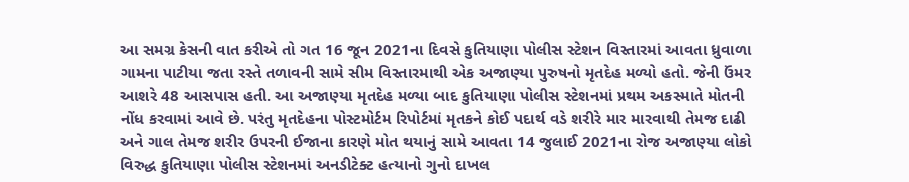આ સમગ્ર કેસની વાત કરીએ તો ગત 16 જૂન 2021ના દિવસે કુતિયાણા પોલીસ સ્ટેશન વિસ્તારમાં આવતા ધ્રુવાળા ગામના પાટીયા જતા રસ્તે તળાવની સામે સીમ વિસ્તારમાથી એક અજાણ્યા પુરુષનો મૃતદેહ મળ્યો હતો. જેની ઉંમર આશરે 48 આસપાસ હતી. આ અજાણ્યા મૃતદેહ મળ્યા બાદ કુતિયાણા પોલીસ સ્ટેશનમાં પ્રથમ અકસ્માતે મોતની નોંધ કરવામાં આવે છે. પરંતુ મૃતદેહના પોસ્ટમોર્ટમ રિપોર્ટમાં મૃતકને કોઈ પદાર્થ વડે શરીરે માર મારવાથી તેમજ દાઢી અને ગાલ તેમજ શરીર ઉપરની ઈજાના કારણે મોત થયાનું સામે આવતા 14 જુલાઈ 2021ના રોજ અજાણ્યા લોકો વિરુદ્ધ કુતિયાણા પોલીસ સ્ટેશનમાં અનડીટેક્ટ હત્યાનો ગુનો દાખલ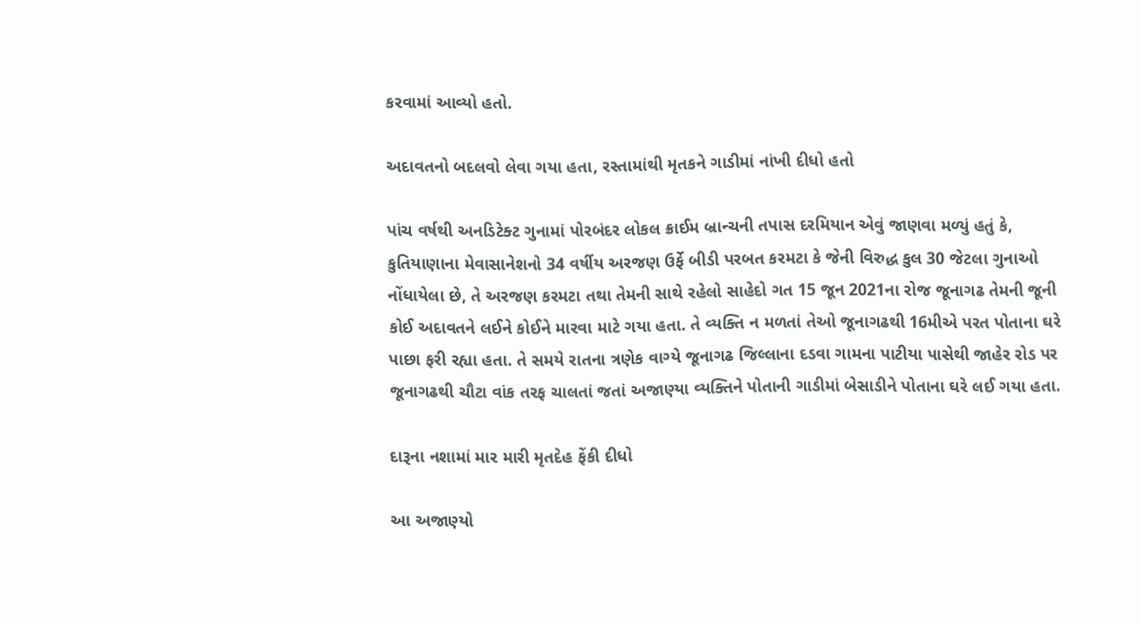કરવામાં આવ્યો હતો.

અદાવતનો બદલવો લેવા ગયા હતા, રસ્તામાંથી મૃતકને ગાડીમાં નાંખી દીધો હતો

પાંચ વર્ષથી અનડિટેક્ટ ગુનામાં પોરબંદર લોકલ ક્રાઈમ બ્રાન્ચની તપાસ દરમિયાન એવું જાણવા મળ્યું હતું કે, કુતિયાણાના મેવાસાનેશનો 34 વર્ષીય અરજણ ઉર્ફે બીડી પરબત કરમટા કે જેની વિરુદ્ધ કુલ 30 જેટલા ગુનાઓ નોંધાયેલા છે, તે અરજણ કરમટા તથા તેમની સાથે રહેલો સાહેદો ગત 15 જૂન 2021ના રોજ જૂનાગઢ તેમની જૂની કોઈ અદાવતને લઈને કોઈને મારવા માટે ગયા હતા. તે વ્યક્તિ ન મળતાં તેઓ જૂનાગઢથી 16મીએ પરત પોતાના ઘરે પાછા ફરી રહ્યા હતા. તે સમયે રાતના ત્રણેક વાગ્યે જૂનાગઢ જિલ્લાના દડવા ગામના પાટીયા પાસેથી જાહેર રોડ પર જૂનાગઢથી ચૌટા વાંક તરફ ચાલતાં જતાં અજાણ્યા વ્યક્તિને પોતાની ગાડીમાં બેસાડીને પોતાના ઘરે લઈ ગયા હતા.

દારૂના નશામાં માર મારી મૃતદેહ ફેંકી દીધો

આ અજાણ્યો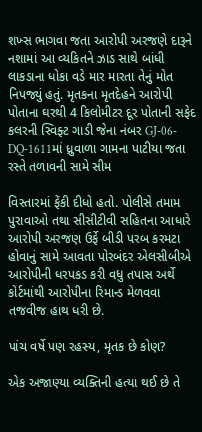શખ્સ ભાગવા જતા આરોપી અરજણે દારૂને નશામાં આ વ્યકિતને ઝાડ સાથે બાંધી લાકડાના ધોકા વડે માર મારતા તેનું મોત નિપજ્યું હતું. મૃતકના મૃતદેહને આરોપી પોતાના ઘરથી 4 કિલોમીટર દૂર પોતાની સફેદ કલરની સ્વિફ્ટ ગાડી જેના નંબર GJ-06-DQ-1611માં ધ્રુવાળા ગામના પાટીયા જતા રસ્તે તળાવની સામે સીમ

વિસ્તારમાં ફેંકી દીધો હતો. પોલીસે તમામ પુરાવાઓ તથા સીસીટીવી સહિતના આધારે આરોપી અરજણ ઉર્ફે બીડી પરબ કરમટા હોવાનું સામે આવતા પોરબંદર એલસીબીએ આરોપીની ધરપકડ કરી વધુ તપાસ અર્થે કોર્ટમાંથી આરોપીના રિમાન્ડ મેળવવા તજવીજ હાથ ધરી છે.

પાંચ વર્ષે પણ રહસ્ય, મૃતક છે કોણ?

એક અજાણ્યા વ્યક્તિની હત્યા થઈ છે તે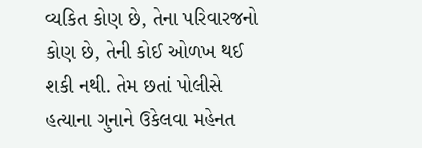વ્યકિત કોણ છે, તેના પરિવારજનો કોણ છે, તેની કોઈ ઓળખ થઈ શકી નથી. તેમ છતાં પોલીસે હત્યાના ગુનાને ઉકેલવા મહેનત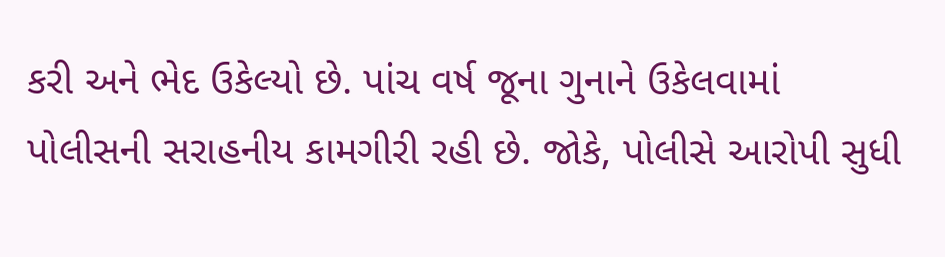કરી અને ભેદ ઉકેલ્યો છે. પાંચ વર્ષ જૂના ગુનાને ઉકેલવામાં પોલીસની સરાહનીય કામગીરી રહી છે. જોકે, પોલીસે આરોપી સુધી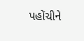પહોંચીને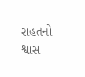રાહતનો શ્વાસ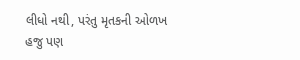લીધો નથી, પરંતુ મૃતકની ઓળખ હજુ પણ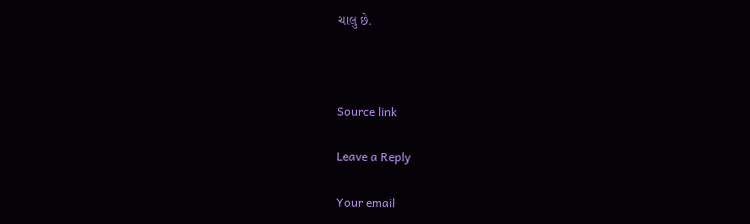ચાલુ છે.



Source link

Leave a Reply

Your email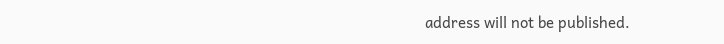address will not be published.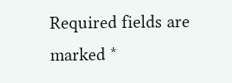Required fields are marked *